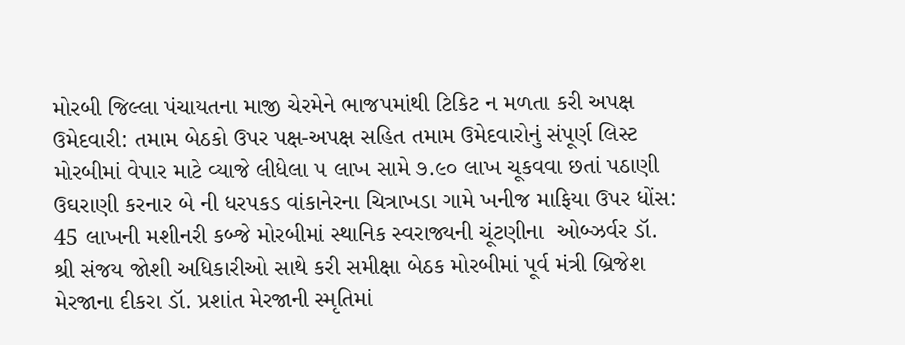મોરબી જિલ્લા પંચાયતના માજી ચેરમેને ભાજપમાંથી ટિકિટ ન મળતા કરી અપક્ષ ઉમેદવારી: તમામ બેઠકો ઉપર પક્ષ-અપક્ષ સહિત તમામ ઉમેદવારોનું સંપૂર્ણ લિસ્ટ મોરબીમાં વેપાર માટે વ્યાજે લીધેલા ૫ લાખ સામે ૭.૯૦ લાખ ચૂકવવા છતાં પઠાણી ઉઘરાણી કરનાર બે ની ધરપકડ વાંકાનેરના ચિત્રાખડા ગામે ખનીજ માફિયા ઉપર ધોંસ: 45 લાખની મશીનરી કબ્જે મોરબીમાં સ્થાનિક સ્વરાજ્યની ચૂંટણીના  ઓબ્ઝર્વર ડૉ. શ્રી સંજય જોશી અધિકારીઓ સાથે કરી સમીક્ષા બેઠક મોરબીમાં પૂર્વ મંત્રી બ્રિજેશ મેરજાના દીકરા ડૉ. પ્રશાંત મેરજાની સ્મૃતિમાં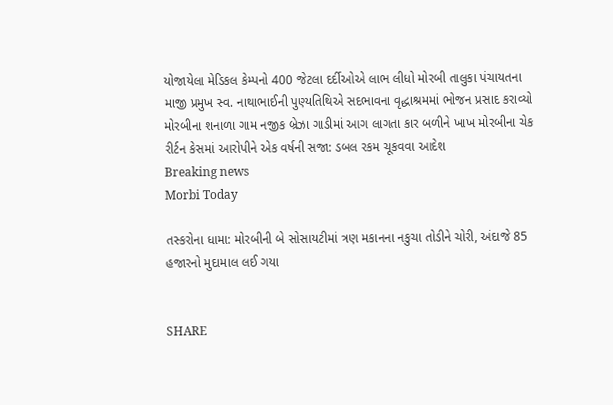યોજાયેલા મેડિકલ કેમ્પનો 400 જેટલા દર્દીઓએ લાભ લીધો મોરબી તાલુકા પંચાયતના માજી પ્રમુખ સ્વ. નાથાભાઈની પુણ્યતિથિએ સદભાવના વૃદ્ધાશ્રમમાં ભોજન પ્રસાદ કરાવ્યો મોરબીના શનાળા ગામ નજીક બ્રેઝા ગાડીમાં આગ લાગતા કાર બળીને ખાખ મોરબીના ચેક રીર્ટન કેસમાં આરોપીને એક વર્ષની સજા: ડબલ રકમ ચૂકવવા આદેશ
Breaking news
Morbi Today

તસ્કરોના ધામા: મોરબીની બે સોસાયટીમાં ત્રણ મકાનના નકુચા તોડીને ચોરી, અંદાજે 85 હજારનો મુદામાલ લઈ ગયા


SHARE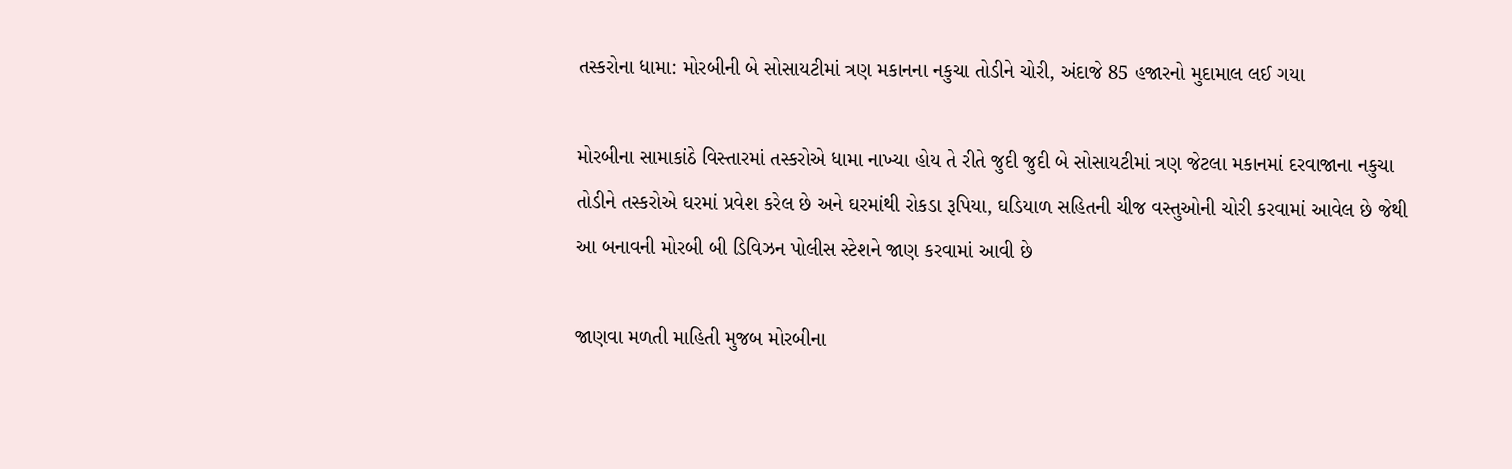તસ્કરોના ધામા: મોરબીની બે સોસાયટીમાં ત્રણ મકાનના નકુચા તોડીને ચોરી, અંદાજે 85 હજારનો મુદામાલ લઈ ગયા

મોરબીના સામાકાંઠે વિસ્તારમાં તસ્કરોએ ધામા નાખ્યા હોય તે રીતે જુદી જુદી બે સોસાયટીમાં ત્રણ જેટલા મકાનમાં દરવાજાના નકુચા તોડીને તસ્કરોએ ઘરમાં પ્રવેશ કરેલ છે અને ઘરમાંથી રોકડા રૂપિયા, ઘડિયાળ સહિતની ચીજ વસ્તુઓની ચોરી કરવામાં આવેલ છે જેથી આ બનાવની મોરબી બી ડિવિઝન પોલીસ સ્ટેશને જાણ કરવામાં આવી છે

જાણવા મળતી માહિતી મુજબ મોરબીના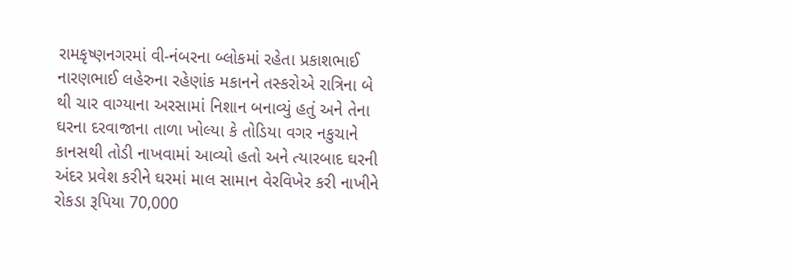રામકૃષ્ણનગરમાં વી-નંબરના બ્લોકમાં રહેતા પ્રકાશભાઈ નારણભાઈ લહેરુના રહેણાંક મકાનને તસ્કરોએ રાત્રિના બે થી ચાર વાગ્યાના અરસામાં નિશાન બનાવ્યું હતું અને તેના ઘરના દરવાજાના તાળા ખોલ્યા કે તોડિયા વગર નકુચાને કાનસથી તોડી નાખવામાં આવ્યો હતો અને ત્યારબાદ ઘરની અંદર પ્રવેશ કરીને ઘરમાં માલ સામાન વેરવિખેર કરી નાખીને રોકડા રૂપિયા 70,000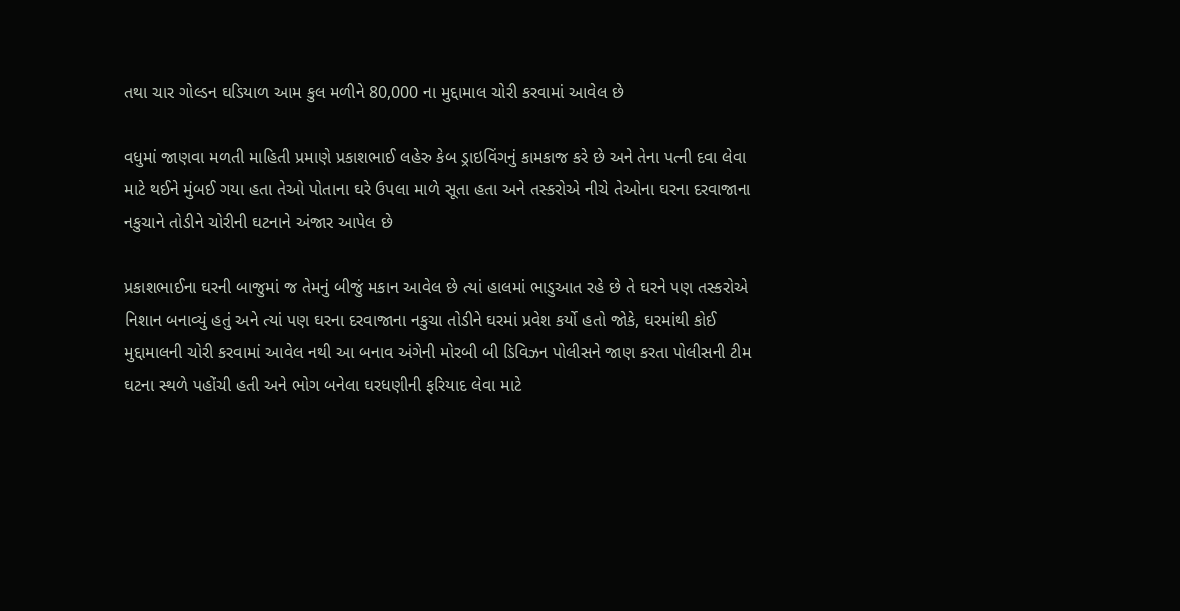તથા ચાર ગોલ્ડન ઘડિયાળ આમ કુલ મળીને 80,000 ના મુદ્દામાલ ચોરી કરવામાં આવેલ છે

વધુમાં જાણવા મળતી માહિતી પ્રમાણે પ્રકાશભાઈ લહેરુ કેબ ડ્રાઇવિંગનું કામકાજ કરે છે અને તેના પત્ની દવા લેવા માટે થઈને મુંબઈ ગયા હતા તેઓ પોતાના ઘરે ઉપલા માળે સૂતા હતા અને તસ્કરોએ નીચે તેઓના ઘરના દરવાજાના નકુચાને તોડીને ચોરીની ઘટનાને અંજાર આપેલ છે

પ્રકાશભાઈના ઘરની બાજુમાં જ તેમનું બીજું મકાન આવેલ છે ત્યાં હાલમાં ભાડુઆત રહે છે તે ઘરને પણ તસ્કરોએ નિશાન બનાવ્યું હતું અને ત્યાં પણ ઘરના દરવાજાના નકુચા તોડીને ઘરમાં પ્રવેશ કર્યો હતો જોકે, ઘરમાંથી કોઈ મુદ્દામાલની ચોરી કરવામાં આવેલ નથી આ બનાવ અંગેની મોરબી બી ડિવિઝન પોલીસને જાણ કરતા પોલીસની ટીમ ઘટના સ્થળે પહોંચી હતી અને ભોગ બનેલા ઘરધણીની ફરિયાદ લેવા માટે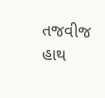તજવીજ હાથ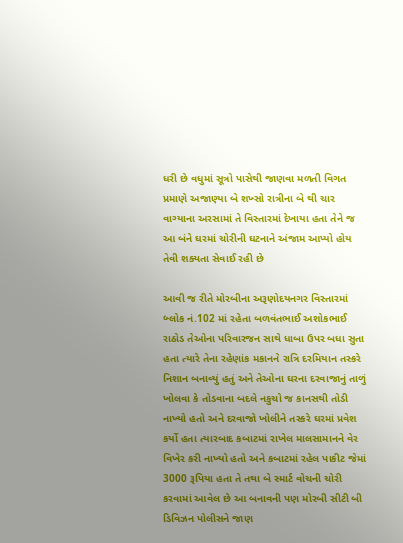ધરી છે વધુમાં સૂત્રો પાસેથી જાણવા મળતી વિગત પ્રમાણે અજાણ્યા બે શખ્સો રાત્રીના બે થી ચાર વાગ્યાના અરસામાં તે વિસ્તારમાં દેખાયા હતા તેને જ આ બંને ઘરમાં ચોરીની ઘટનાને અંજામ આપ્યો હોય તેવી શક્યતા સેવાઈ રહી છે

આવી જ રીતે મોરબીના અરૂણોદયનગર વિસ્તારમાં બ્લોક નં.102 માં રહેતા બળવંતભાઈ અશોકભાઈ રાઠોડ તેઓના પરિવારજન સાથે ધાબા ઉપર બધા સુતા હતા ત્યારે તેના રહેણાંક મકાનને રાત્રિ દરમિયાન તસ્કરે નિશાન બનાવ્યું હતું અને તેઓના ઘરના દરવાજાનું તાળું ખોલવા કે તોડવાના બદલે નકુચો જ કાનસથી તોડી નાખ્યો હતો અને દરવાજો ખોલીને તસ્કરે ઘરમાં પ્રવેશ કર્યો હતા ત્યારબાદ કબાટમાં રાખેલ માલસામાનને વેર વિખેર કરી નાખ્યો હતો અને કબાટમાં રહેલ પાકીટ જેમાં 3000 રૂપિયા હતા તે તથા બે સ્માર્ટ વોચની ચોરી કરવામાં આવેલ છે આ બનાવની પણ મોરબી સીટી બી ડિવિઝન પોલીસને જાણ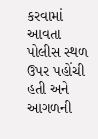કરવામાં આવતા પોલીસ સ્થળ ઉપર પહોંચી હતી અને આગળની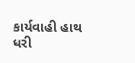કાર્યવાહી હાથ ધરી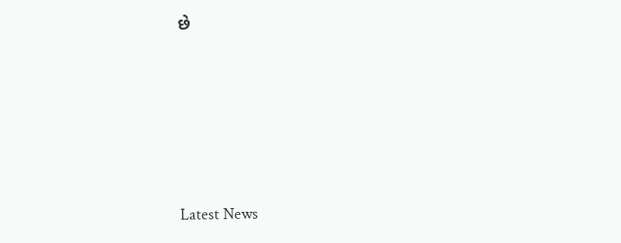છે






Latest News